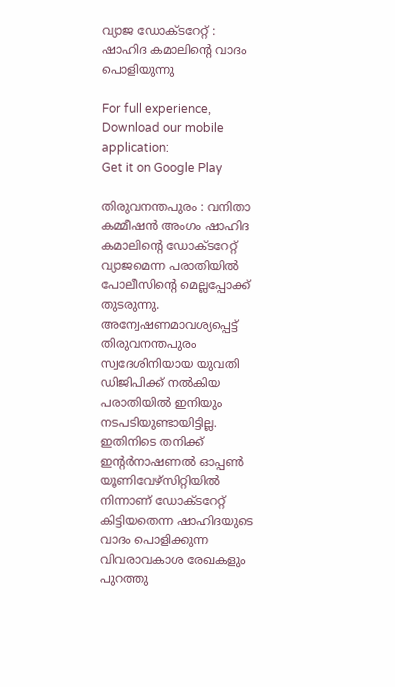വ്യാജ ഡോക്ടറേറ്റ് : ഷാഹിദ കമാലിന്റെ വാദം പൊളിയുന്നു

For full experience, Download our mobile application:
Get it on Google Play

തിരുവനന്തപുരം : വനിതാ കമ്മീഷന്‍ അംഗം ഷാഹിദ കമാലിന്റെ ഡോക്ടറേറ്റ് വ്യാജമെന്ന പരാതിയില്‍ പോലീസിന്റെ മെല്ലപ്പോക്ക് തുടരുന്നു. അന്വേഷണമാവശ്യപ്പെട്ട് തിരുവനന്തപുരം സ്വദേശിനിയായ യുവതി ഡിജിപിക്ക് നല്‍കിയ പരാതിയില്‍ ഇനിയും നടപടിയുണ്ടായിട്ടില്ല. ഇതിനിടെ തനിക്ക് ഇന്റര്‍നാഷണല്‍ ഓപ്പണ്‍ യൂണിവേഴ്സിറ്റിയില്‍ നിന്നാണ് ഡോക്ടറേറ്റ് കിട്ടിയതെന്ന ഷാഹിദയുടെ വാദം പൊളിക്കുന്ന വിവരാവകാശ രേഖകളും പുറത്തു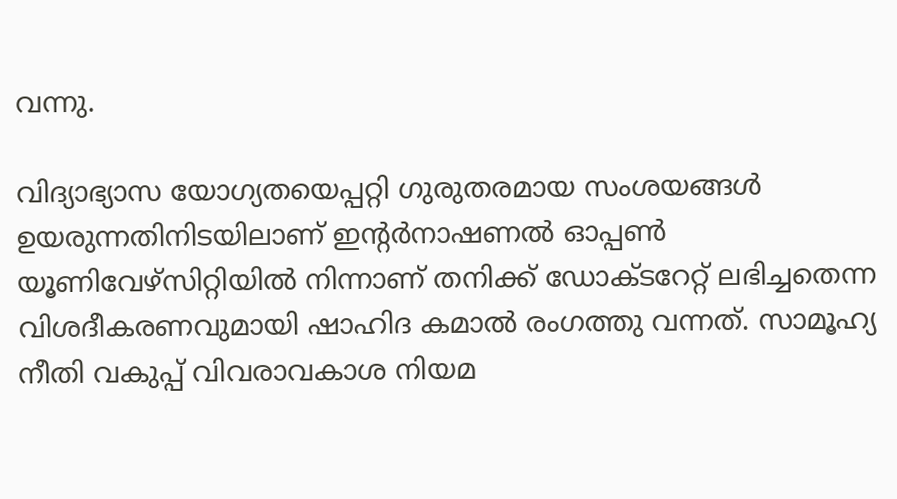വന്നു.

വിദ്യാഭ്യാസ യോഗ്യതയെപ്പറ്റി ഗുരുതരമായ സംശയങ്ങള്‍ ഉയരുന്നതിനിടയിലാണ് ഇന്റര്‍നാഷണല്‍ ഓപ്പണ്‍ യൂണിവേഴ്സിറ്റിയില്‍ നിന്നാണ് തനിക്ക് ഡോക്ടറേറ്റ് ലഭിച്ചതെന്ന വിശദീകരണവുമായി ഷാഹിദ കമാല്‍ രംഗത്തു വന്നത്. സാമൂഹ്യ നീതി വകുപ്പ് വിവരാവകാശ നിയമ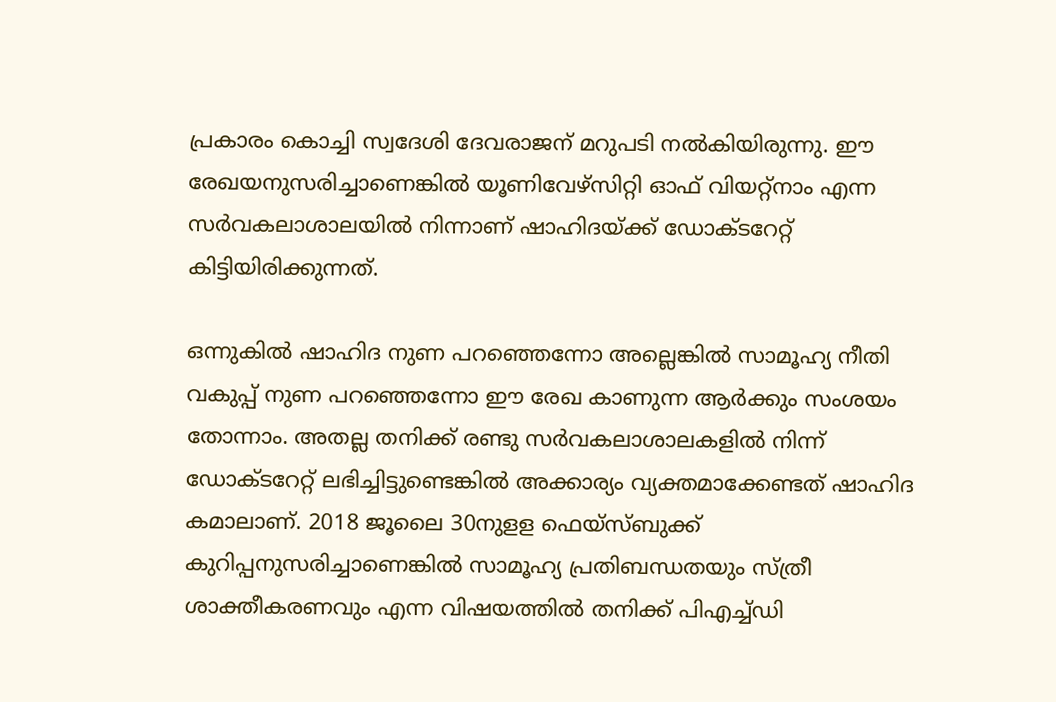പ്രകാരം കൊച്ചി സ്വദേശി ദേവരാജന് മറുപടി നല്‍കിയിരുന്നു. ഈ രേഖയനുസരിച്ചാണെങ്കില്‍ യൂണിവേഴ്സിറ്റി ഓഫ് വിയറ്റ്നാം എന്ന സര്‍വകലാശാലയില്‍ നിന്നാണ് ഷാഹിദയ്ക്ക് ഡോക്ടറേറ്റ് കിട്ടിയിരിക്കുന്നത്.

ഒന്നുകില്‍ ഷാഹിദ നുണ പറഞ്ഞെന്നോ അല്ലെങ്കില്‍ സാമൂഹ്യ നീതി വകുപ്പ് നുണ പറഞ്ഞെന്നോ ഈ രേഖ കാണുന്ന ആര്‍ക്കും സംശയം തോന്നാം. അതല്ല തനിക്ക് രണ്ടു സര്‍വകലാശാലകളില്‍ നിന്ന് ഡോക്ടറേറ്റ് ലഭിച്ചിട്ടുണ്ടെങ്കില്‍ അക്കാര്യം വ്യക്തമാക്കേണ്ടത് ഷാഹിദ കമാലാണ്. 2018 ജൂലൈ 30നുളള ഫെയ്സ്ബുക്ക് കുറിപ്പനുസരിച്ചാണെങ്കില്‍ സാമൂഹ്യ പ്രതിബന്ധതയും സ്ത്രീ ശാക്തീകരണവും എന്ന വിഷയത്തില്‍ തനിക്ക് പിഎച്ച്ഡി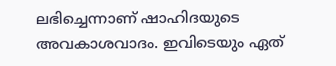ലഭിച്ചെന്നാണ് ഷാഹിദയുടെ അവകാശവാദം. ഇവിടെയും ഏത്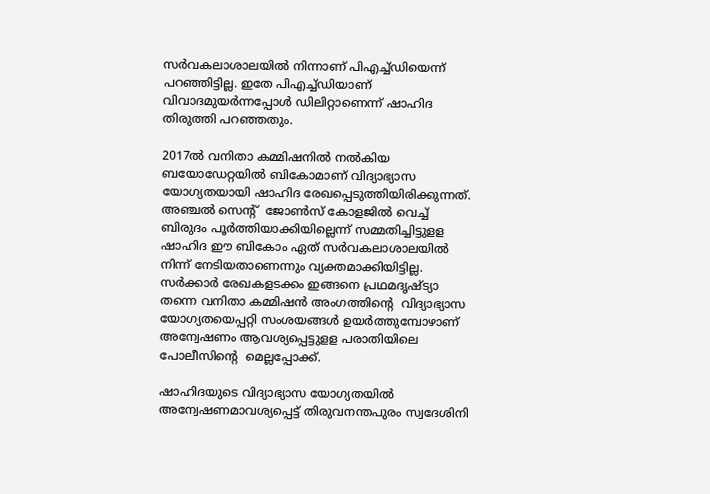സര്‍വകലാശാലയില്‍ നിന്നാണ് പിഎച്ച്ഡിയെന്ന് പറഞ്ഞിട്ടില്ല. ഇതേ പിഎച്ച്ഡിയാണ് വിവാദമുയര്‍ന്നപ്പോള്‍ ഡിലിറ്റാണെന്ന് ഷാഹിദ തിരുത്തി പറഞ്ഞതും.

2017ല്‍ വനിതാ കമ്മിഷനില്‍ നല്‍കിയ ബയോഡേറ്റയില്‍ ബികോമാണ് വിദ്യാഭ്യാസ യോഗ്യതയായി ഷാഹിദ രേഖപ്പെടുത്തിയിരിക്കുന്നത്. അഞ്ചല്‍ സെന്റ്  ജോണ്‍സ് കോളജില്‍ വെച്ച് ബിരുദം പൂര്‍ത്തിയാക്കിയില്ലെന്ന് സമ്മതിച്ചിട്ടുളള ഷാഹിദ ഈ ബികോം ഏത് സര്‍വകലാശാലയില്‍ നിന്ന് നേടിയതാണെന്നും വ്യക്തമാക്കിയിട്ടില്ല. സര്‍ക്കാര്‍ രേഖകളടക്കം ഇങ്ങനെ പ്രഥമദൃഷ്ട്യാ തന്നെ വനിതാ കമ്മിഷന്‍ അംഗത്തിന്റെ  വിദ്യാഭ്യാസ യോഗ്യതയെപ്പറ്റി സംശയങ്ങള്‍ ഉയര്‍ത്തുമ്പോഴാണ് അന്വേഷണം ആവശ്യപ്പെട്ടുളള പരാതിയിലെ പോലീസിന്റെ  മെല്ലപ്പോക്ക്.

ഷാഹിദയുടെ വിദ്യാഭ്യാസ യോഗ്യതയില്‍ അന്വേഷണമാവശ്യപ്പെട്ട് തിരുവനന്തപുരം സ്വദേശിനി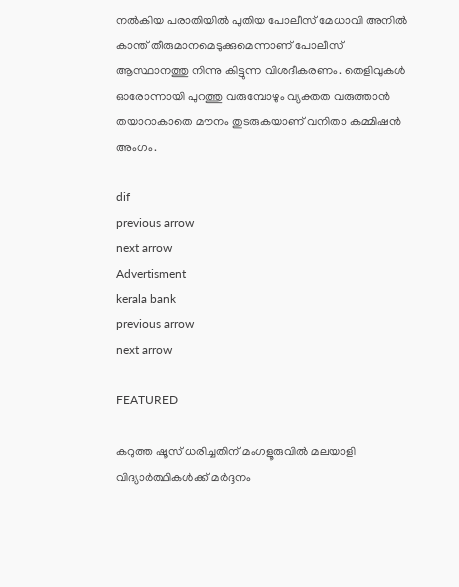നല്‍കിയ പരാതിയില്‍ പുതിയ പോലീസ് മേധാവി അനില്‍ കാന്ത് തീരുമാനമെടുക്കുമെന്നാണ് പോലീസ് ആസ്ഥാനത്തു നിന്നു കിട്ടുന്ന വിശദീകരണം. തെളിവുകള്‍ ഓരോന്നായി പുറത്തു വരുമ്പോഴും വ്യക്തത വരുത്താന്‍ തയാറാകാതെ മൗനം തുടരുകയാണ് വനിതാ കമ്മിഷന്‍ അംഗം.

dif
previous arrow
next arrow
Advertisment
kerala bank
previous arrow
next arrow

FEATURED

കറുത്ത ഷൂസ് ധരിച്ചതിന് മംഗളൂരുവിൽ മലയാളി വിദ്യാർത്ഥികൾക്ക് മർദ്ദനം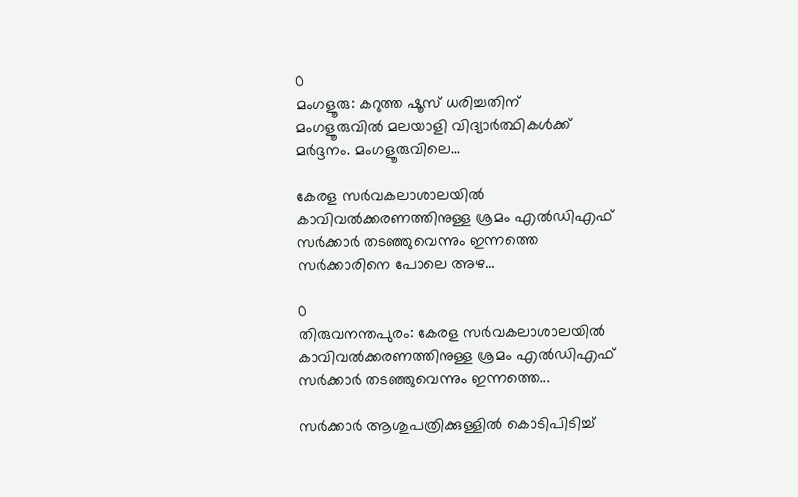0
മംഗളൂരു: കറുത്ത ഷൂസ് ധരിച്ചതിന് മംഗളൂരുവിൽ മലയാളി വിദ്യാർത്ഥികൾക്ക് മർദ്ദനം. മംഗളൂരുവിലെ...

കേരള സർവകലാശാലയിൽ കാവിവൽക്കരണത്തിനുള്ള ശ്രമം എൽഡിഎഫ് സർക്കാർ തടഞ്ഞുവെന്നും ഇന്നത്തെ സർക്കാരിനെ പോലെ അഴ...

0
തിരുവനന്തപുരം: കേരള സർവകലാശാലയിൽ കാവിവൽക്കരണത്തിനുള്ള ശ്രമം എൽഡിഎഫ് സർക്കാർ തടഞ്ഞുവെന്നും ഇന്നത്തെ...

സർക്കാർ ആശുപത്രിക്കുള്ളിൽ കൊടിപിടിച്ച്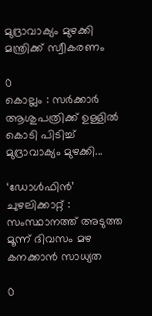മുദ്രാവാക്യം മുഴക്കി മന്ത്രിക്ക് സ്വീകരണം

0
കൊല്ലം : സർക്കാർ ആശുപത്രിക്ക് ഉള്ളിൽ കൊടി പിടിച്ച് മുദ്രാവാക്യം മുഴക്കി...

‘ഡോൾഫിൻ’ ചുഴലിക്കാറ്റ് : സംസ്ഥാനത്ത് അടുത്ത മൂന്ന് ദിവസം മഴ കനക്കാൻ സാധ്യത

0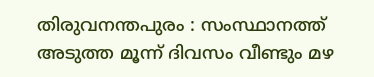തിരുവനന്തപുരം : സംസ്ഥാനത്ത് അടുത്ത മൂന്ന് ദിവസം വീണ്ടും മഴ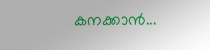കനക്കാൻ...